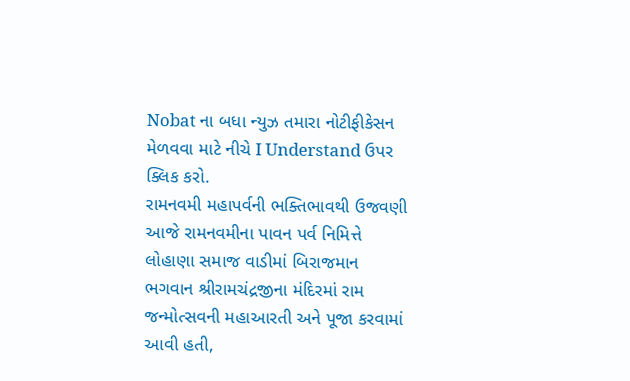Nobat ના બધા ન્યુઝ તમારા નોટીફીકેસન મેળવવા માટે નીચે I Understand ઉપર ક્લિક કરો.
રામનવમી મહાપર્વની ભક્તિભાવથી ઉજવણી
આજે રામનવમીના પાવન પર્વ નિમિત્તે લોહાણા સમાજ વાડીમાં બિરાજમાન ભગવાન શ્રીરામચંદ્રજીના મંદિરમાં રામ જન્મોત્સવની મહાઆરતી અને પૂજા કરવામાં આવી હતી,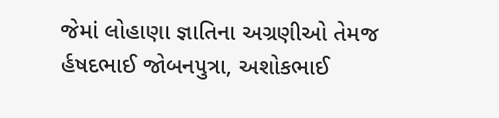જેમાં લોહાણા જ્ઞાતિના અગ્રણીઓ તેમજ ર્હષદભાઈ જોબન૫ુત્રા, અશોકભાઈ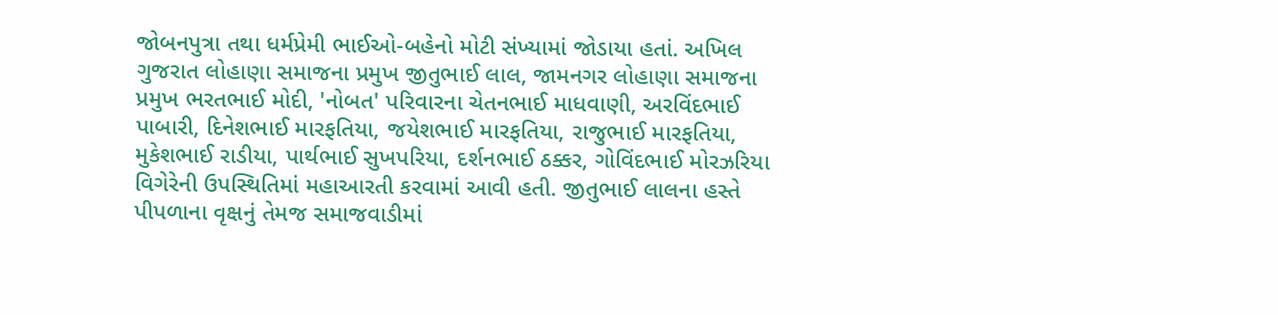જોબનપુત્રા તથા ધર્મપ્રેમી ભાઈઓ-બહેનો મોટી સંખ્યામાં જોડાયા હતાં. અખિલ ગુજરાત લોહાણા સમાજના પ્રમુખ જીતુભાઈ લાલ, જામનગર લોહાણા સમાજના પ્રમુખ ભરતભાઈ મોદી, 'નોબત' પરિવારના ચેતનભાઈ માધવાણી, અરવિંદભાઈ પાબારી, દિનેશભાઈ મારફતિયા, જયેશભાઈ મારફતિયા, રાજુભાઈ મારફતિયા, મુકેશભાઈ રાડીયા, પાર્થભાઈ સુખપરિયા, દર્શનભાઈ ઠક્કર, ગોવિંદભાઈ મોરઝરિયા વિગેરેની ઉપસ્થિતિમાં મહાઆરતી કરવામાં આવી હતી. જીતુભાઈ લાલના હસ્તે પીપળાના વૃક્ષનું તેમજ સમાજવાડીમાં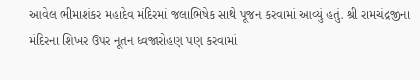આવેલ ભીમાશંકર મહાદેવ મંદિરમાં જલાભિષેક સાથે પૂજન કરવામાં આવ્યું હતું. શ્રી રામચંદ્રજીના મંદિરના શિખર ઉપર નૂતન ધ્વજારોહણ પણ કરવામાં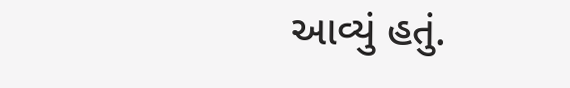આવ્યું હતું.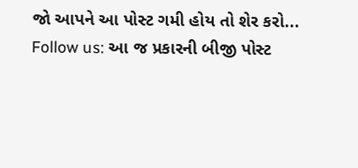જો આપને આ પોસ્ટ ગમી હોય તો શેર કરો...
Follow us: આ જ પ્રકારની બીજી પોસ્ટ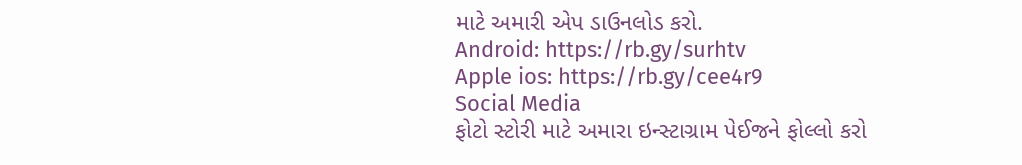માટે અમારી એપ ડાઉનલોડ કરો.
Android: https://rb.gy/surhtv
Apple ios: https://rb.gy/cee4r9
Social Media
ફોટો સ્ટોરી માટે અમારા ઇન્સ્ટાગ્રામ પેઈજને ફોલ્લો કરો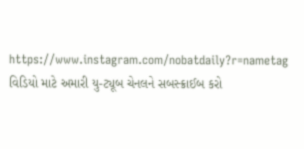https://www.instagram.com/nobatdaily?r=nametag
વિડિયો માટે અમારી યુ-ટ્યૂબ ચેનલને સબસ્ક્રાઈબ કરો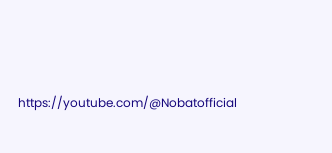https://youtube.com/@Nobatofficial